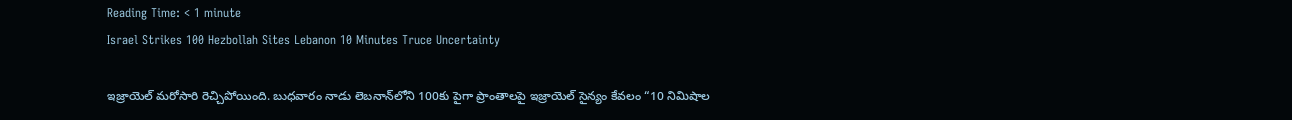Reading Time: < 1 minute
Israel Strikes 100 Hezbollah Sites Lebanon 10 Minutes Truce Uncertainty

ఇజ్రాయెల్ మరోసారి రెచ్చిపోయింది. బుధవారం నాడు లెబనాన్‌లోని 100కు పైగా ప్రాంతాలపై ఇజ్రాయెల్ సైన్యం కేవలం “10 నిమిషాల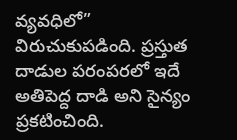వ్యవధిలో” విరుచుకుపడింది. ప్రస్తుత దాడుల పరంపరలో ఇదే అతిపెద్ద దాడి అని సైన్యం ప్రకటించింది.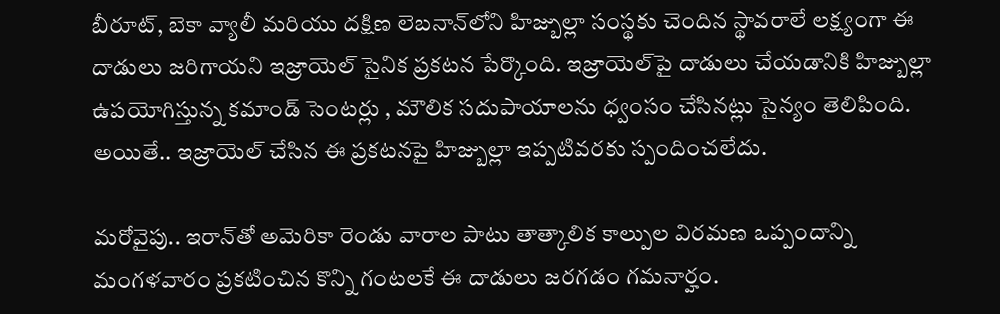బీరూట్, బెకా వ్యాలీ మరియు దక్షిణ లెబనాన్‌లోని హిజ్బుల్లా సంస్థకు చెందిన స్థావరాలే లక్ష్యంగా ఈ దాడులు జరిగాయని ఇజ్రాయెల్ సైనిక ప్రకటన పేర్కొంది. ఇజ్రాయెల్‌పై దాడులు చేయడానికి హిజ్బుల్లా ఉపయోగిస్తున్న కమాండ్ సెంటర్లు , మౌలిక సదుపాయాలను ధ్వంసం చేసినట్లు సైన్యం తెలిపింది. అయితే.. ఇజ్రాయెల్ చేసిన ఈ ప్రకటనపై హిజ్బుల్లా ఇప్పటివరకు స్పందించలేదు.

మరోవైపు.. ఇరాన్‌తో అమెరికా రెండు వారాల పాటు తాత్కాలిక కాల్పుల విరమణ ఒప్పందాన్ని మంగళవారం ప్రకటించిన కొన్ని గంటలకే ఈ దాడులు జరగడం గమనార్హం.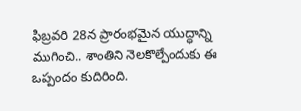ఫిబ్రవరి 28న ప్రారంభమైన యుద్ధాన్ని ముగించి.. శాంతిని నెలకొల్పేందుకు ఈ ఒప్పందం కుదిరింది.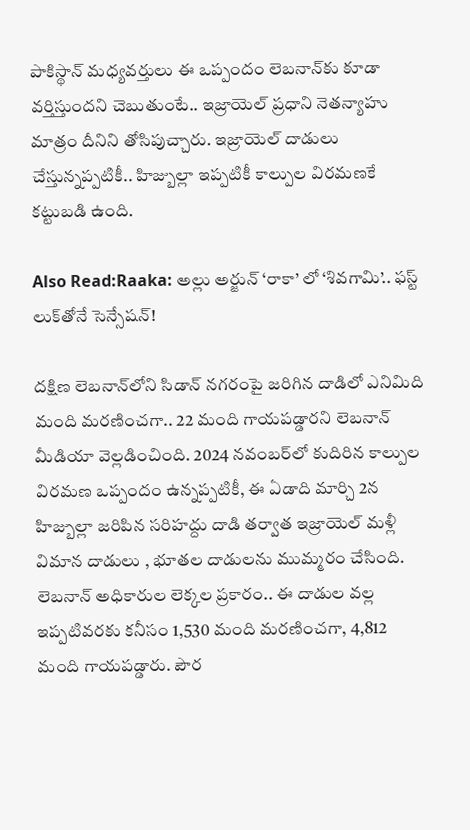పాకిస్థాన్ మధ్యవర్తులు ఈ ఒప్పందం లెబనాన్‌కు కూడా వర్తిస్తుందని చెబుతుంటే.. ఇజ్రాయెల్ ప్రధాని నెతన్యాహు మాత్రం దీనిని తోసిపుచ్చారు. ఇజ్రాయెల్ దాడులు చేస్తున్నప్పటికీ.. హిజ్బుల్లా ఇప్పటికీ కాల్పుల విరమణకే కట్టుబడి ఉంది.

Also Read:Raaka: అల్లు అర్జున్ ‘రాకా’ లో ‘శివగామి’.. ఫస్ట్ లుక్‌తోనే సెన్సేషన్!

దక్షిణ లెబనాన్‌లోని సిడాన్ నగరంపై జరిగిన దాడిలో ఎనిమిది మంది మరణించగా.. 22 మంది గాయపడ్డారని లెబనాన్ మీడియా వెల్లడించింది. 2024 నవంబర్‌లో కుదిరిన కాల్పుల విరమణ ఒప్పందం ఉన్నప్పటికీ, ఈ ఏడాది మార్చి 2న హిజ్బుల్లా జరిపిన సరిహద్దు దాడి తర్వాత ఇజ్రాయెల్ మళ్లీ విమాన దాడులు , భూతల దాడులను ముమ్మరం చేసింది. లెబనాన్ అధికారుల లెక్కల ప్రకారం.. ఈ దాడుల వల్ల ఇప్పటివరకు కనీసం 1,530 మంది మరణించగా, 4,812 మంది గాయపడ్డారు. పౌర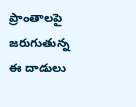ప్రాంతాలపై జరుగుతున్న ఈ దాడులు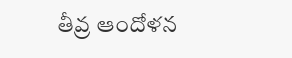తీవ్ర ఆందోళన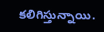కలిగిస్తున్నాయి.